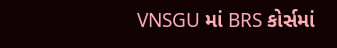VNSGU માં BRS કોર્સમાં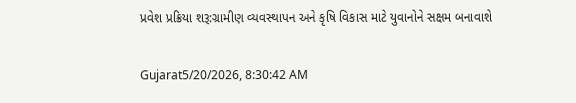પ્રવેશ પ્રક્રિયા શરૂ:ગ્રામીણ વ્યવસ્થાપન અને કૃષિ વિકાસ માટે યુવાનોને સક્ષમ બનાવાશે

Gujarat5/20/2026, 8:30:42 AM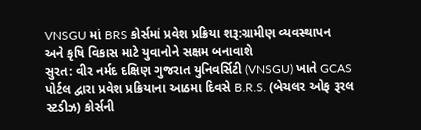VNSGU માં BRS કોર્સમાં પ્રવેશ પ્રક્રિયા શરૂ:ગ્રામીણ વ્યવસ્થાપન અને કૃષિ વિકાસ માટે યુવાનોને સક્ષમ બનાવાશે
સુરત: વીર નર્મદ દક્ષિણ ગુજરાત યુનિવર્સિટી (VNSGU) ખાતે GCAS પોર્ટલ દ્વારા પ્રવેશ પ્રક્રિયાના આઠમા દિવસે B.R.S. (બેચલર ઓફ રૂરલ સ્ટડીઝ) કોર્સની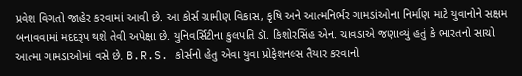પ્રવેશ વિગતો જાહેર કરવામાં આવી છે. આ કોર્સ ગ્રામીણ વિકાસ, કૃષિ અને આત્મનિર્ભર ગામડાંઓના નિર્માણ માટે યુવાનોને સક્ષમ બનાવવામાં મદદરૂપ થશે તેવી અપેક્ષા છે. યુનિવર્સિટીના કુલપતિ ડૉ. કિશોરસિંહ એન. ચાવડાએ જણાવ્યું હતું કે ભારતનો સાચો આત્મા ગામડાઓમાં વસે છે. B.R.S. કોર્સનો હેતુ એવા યુવા પ્રોફેશનલ્સ તૈયાર કરવાનો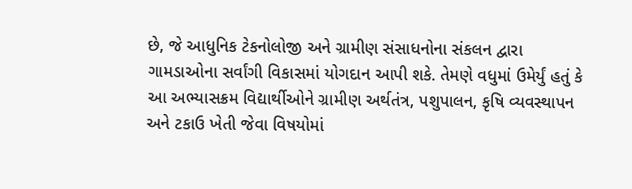છે, જે આધુનિક ટેકનોલોજી અને ગ્રામીણ સંસાધનોના સંકલન દ્વારા ગામડાઓના સર્વાંગી વિકાસમાં યોગદાન આપી શકે. તેમણે વધુમાં ઉમેર્યું હતું કે આ અભ્યાસક્રમ વિદ્યાર્થીઓને ગ્રામીણ અર્થતંત્ર, પશુપાલન, કૃષિ વ્યવસ્થાપન અને ટકાઉ ખેતી જેવા વિષયોમાં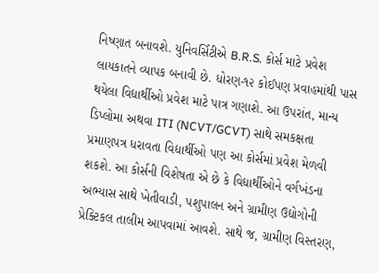નિષ્ણાત બનાવશે. યુનિવર્સિટીએ B.R.S. કોર્સ માટે પ્રવેશ લાયકાતને વ્યાપક બનાવી છે. ધોરણ-૧૨ કોઈપણ પ્રવાહમાંથી પાસ થયેલા વિદ્યાર્થીઓ પ્રવેશ માટે પાત્ર ગણાશે. આ ઉપરાંત, માન્ય ડિપ્લોમા અથવા ITI (NCVT/GCVT) સાથે સમકક્ષતા પ્રમાણપત્ર ધરાવતા વિદ્યાર્થીઓ પણ આ કોર્સમાં પ્રવેશ મેળવી શકશે. આ કોર્સની વિશેષતા એ છે કે વિદ્યાર્થીઓને વર્ગખંડના અભ્યાસ સાથે ખેતીવાડી, પશુપાલન અને ગ્રામીણ ઉદ્યોગોની પ્રેક્ટિકલ તાલીમ આપવામાં આવશે. સાથે જ, ગ્રામીણ વિસ્તરણ,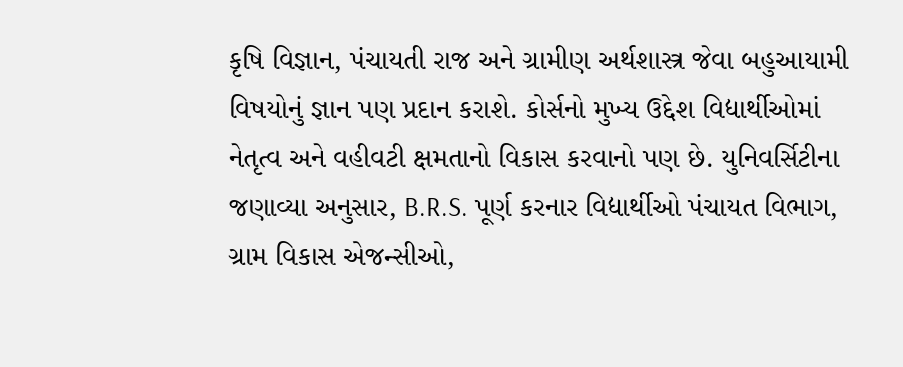કૃષિ વિજ્ઞાન, પંચાયતી રાજ અને ગ્રામીણ અર્થશાસ્ત્ર જેવા બહુઆયામી વિષયોનું જ્ઞાન પણ પ્રદાન કરાશે. કોર્સનો મુખ્ય ઉદ્દેશ વિદ્યાર્થીઓમાં નેતૃત્વ અને વહીવટી ક્ષમતાનો વિકાસ કરવાનો પણ છે. યુનિવર્સિટીના જણાવ્યા અનુસાર, B.R.S. પૂર્ણ કરનાર વિદ્યાર્થીઓ પંચાયત વિભાગ, ગ્રામ વિકાસ એજન્સીઓ,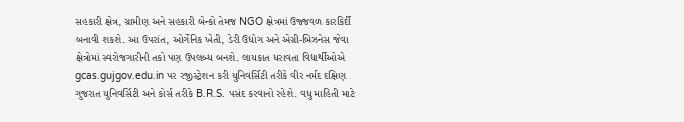સહકારી ક્ષેત્ર, ગ્રામીણ અને સહકારી બેન્કો તેમજ NGO ક્ષેત્રમાં ઉજ્જવળ કારકિર્દી બનાવી શકશે. આ ઉપરાંત, ઓર્ગેનિક ખેતી, ડેરી ઉદ્યોગ અને એગ્રી-બિઝનેસ જેવા ક્ષેત્રોમાં સ્વરોજગારીની તકો પણ ઉપલબ્ધ બનશે. લાયકાત ધરાવતા વિદ્યાર્થીઓએ gcas.gujgov.edu.in પર રજીસ્ટ્રેશન કરી યુનિવર્સિટી તરીકે વીર નર્મદ દક્ષિણ ગુજરાત યુનિવર્સિટી અને કોર્સ તરીકે B.R.S. પસંદ કરવાનો રહેશે. વધુ માહિતી માટે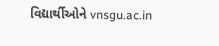વિદ્યાર્થીઓને vnsgu.ac.in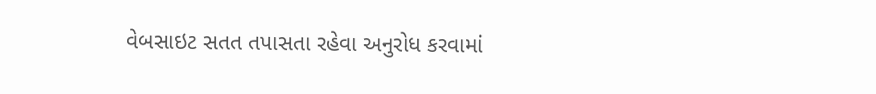વેબસાઇટ સતત તપાસતા રહેવા અનુરોધ કરવામાં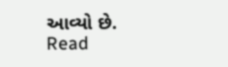આવ્યો છે.
Read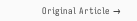Original Article →